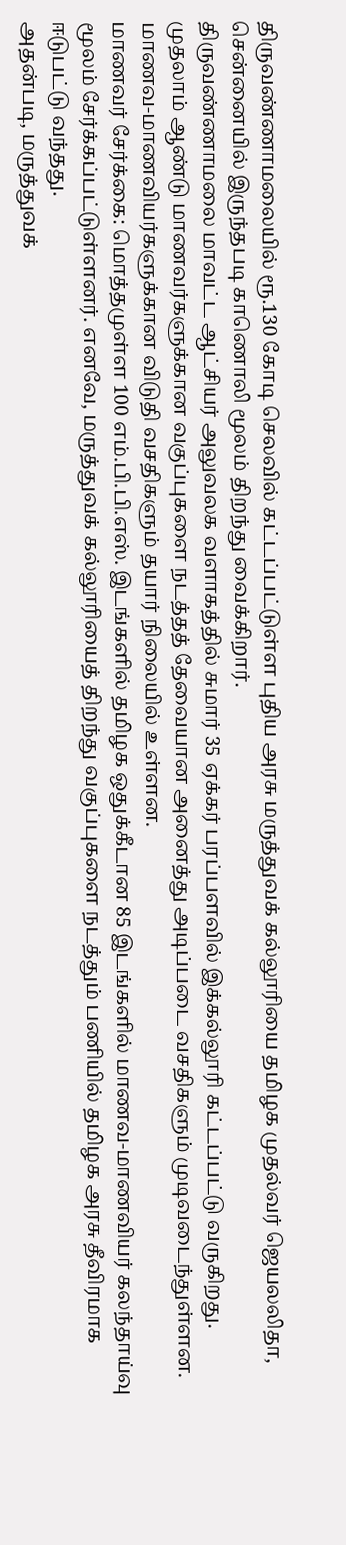திருவண்ணாமலையில் ரூ.130 கோடி செலவில் கட்டப்பட்டுள்ள புதிய அரசு மருத்துவக் கல்லூரியை தமிழக முதல்வர் ஜெயலலிதா, சென்னையில் இருந்தபடி காணொலி மூலம் திறந்து வைக்கிறார்.
திருவண்ணாமலை மாவட்ட ஆட்சியர் அலுவலக வளாகத்தில் சுமார் 35 ஏக்கர் பரப்பளவில் இக்கல்லூரி கட்டப்பட்டு வருகிறது. முதலாம் ஆண்டு மாணவர்களுக்கான வகுப்புகளை நடத்தத் தேவையான அனைத்து அடிப்படை வசதிகளும் முடிவடைந்துள்ளன. மாணவ-மாணவியர்களுக்கான விடுதி வசதிகளும் தயார் நிலையில் உள்ளன.
மாணவர் சேர்க்கை: மொத்தமுள்ள 100 எம்.பி.பி.எஸ். இடங்களில் தமிழக ஒதுக்கீடான 85 இடங்களில் மாணவ-மாணவியர் கலந்தாய்வு மூலம் சேர்க்கப்பட்டுள்ளனர். எனவே, மருத்துவக் கல்லூரியைத் திறந்து வகுப்புகளை நடத்தும் பணியில் தமிழக அரசு தீவிரமாக ஈடுபட்டு வந்தது.
அதன்படி, மருத்துவக்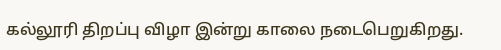கல்லூரி திறப்பு விழா இன்று காலை நடைபெறுகிறது.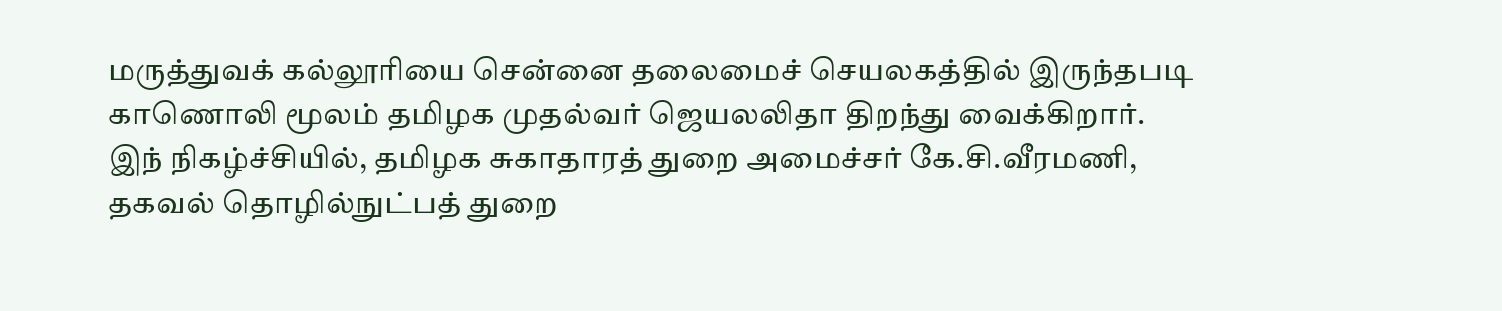மருத்துவக் கல்லூரியை சென்னை தலைமைச் செயலகத்தில் இருந்தபடி காணொலி மூலம் தமிழக முதல்வர் ஜெயலலிதா திறந்து வைக்கிறார்.
இந் நிகழ்ச்சியில், தமிழக சுகாதாரத் துறை அமைச்சர் கே.சி.வீரமணி, தகவல் தொழில்நுட்பத் துறை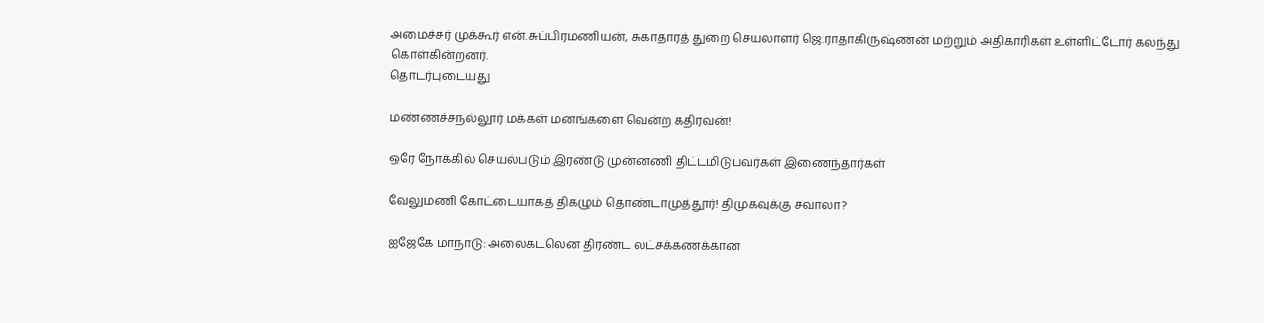அமைச்சர் முக்கூர் என்.சுப்பிரமணியன், சுகாதாரத் துறை செயலாளர் ஜெ.ராதாகிருஷ்ணன் மற்றும் அதிகாரிகள் உள்ளிட்டோர் கலந்து கொள்கின்றனர்.
தொடர்புடையது

மண்ணச்சநல்லூர் மக்கள் மனங்களை வென்ற கதிரவன்!

ஒரே நோக்கில் செயல்படும் இரண்டு முன்னணி திட்டமிடுபவர்கள் இணைந்தார்கள்

வேலுமணி கோட்டையாகத் திகழும் தொண்டாமுத்தூர்! திமுகவுக்கு சவாலா?

ஐஜேகே மாநாடு: அலைகடலென திரண்ட லட்சக்கணக்கான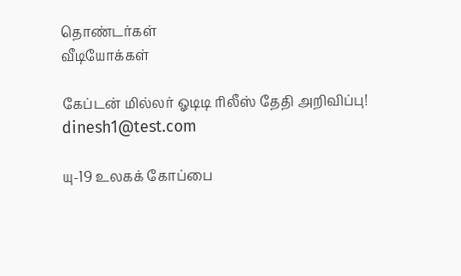தொண்டர்கள்
வீடியோக்கள்

கேப்டன் மில்லர் ஓடிடி ரிலீஸ் தேதி அறிவிப்பு!
dinesh1@test.com

யு-19 உலகக் கோப்பை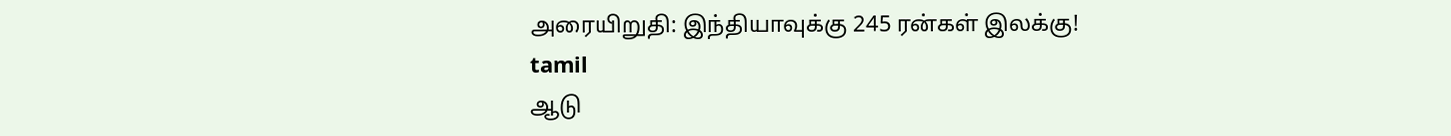அரையிறுதி: இந்தியாவுக்கு 245 ரன்கள் இலக்கு!
tamil
ஆடு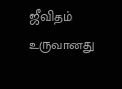ஜீவிதம் உருவானது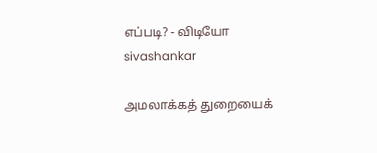எப்படி? - விடியோ
sivashankar

அமலாக்கத் துறையைக்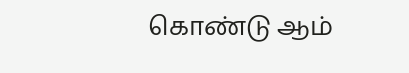கொண்டு ஆம்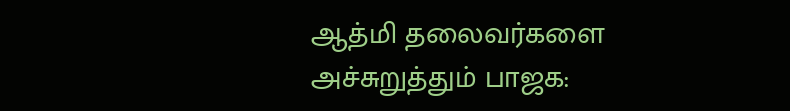ஆத்மி தலைவர்களை அச்சுறுத்தும் பாஜக: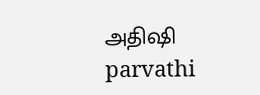அதிஷி
parvathi